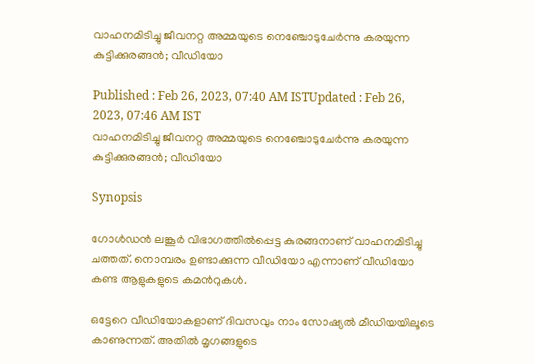വാഹനമിടിച്ചു ജീവനറ്റ അമ്മയുടെ നെഞ്ചോടുചേർന്നു കരയുന്ന കുട്ടിക്കുരങ്ങൻ; വീഡിയോ

Published : Feb 26, 2023, 07:40 AM ISTUpdated : Feb 26, 2023, 07:46 AM IST
വാഹനമിടിച്ചു ജീവനറ്റ അമ്മയുടെ നെഞ്ചോടുചേർന്നു കരയുന്ന കുട്ടിക്കുരങ്ങൻ; വീഡിയോ

Synopsis

ഗോൾഡൻ ലങ്കൂർ വിഭാഗത്തിൽപ്പെട്ട കുരങ്ങനാണ് വാഹനമിടിച്ചു ചത്തത്. നൊമ്പരം ഉണ്ടാക്കുന്ന വീഡിയോ എന്നാണ് വീഡിയോ കണ്ട ആളുകളുടെ കമന്‍റുകള്‍.

ഒട്ടേറെ വീഡിയോകളാണ് ദിവസവും നാം സോഷ്യല്‍ മീഡിയയിലൂടെ കാണുന്നത്. അതില്‍ മൃഗങ്ങളുടെ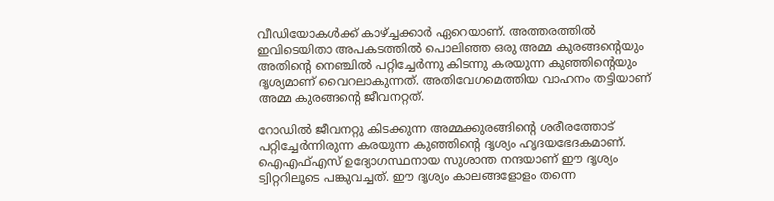വീഡിയോകള്‍ക്ക് കാഴ്ച്ചക്കാര്‍ ഏറെയാണ്. അത്തരത്തില്‍ ഇവിടെയിതാ അപകടത്തില്‍ പൊലിഞ്ഞ ഒരു അമ്മ കുരങ്ങന്റെയും അതിന്റെ നെഞ്ചിൽ പറ്റിച്ചേർന്നു കിടന്നു കരയുന്ന കുഞ്ഞിന്റെയും ദൃശ്യമാണ് വൈറലാകുന്നത്. അതിവേഗമെത്തിയ വാഹനം തട്ടിയാണ് അമ്മ കുരങ്ങന്‍റെ ജീവനറ്റത്.

റോഡിൽ ജീവനറ്റു കിടക്കുന്ന അമ്മക്കുരങ്ങിന്റെ ശരീരത്തോട് പറ്റിച്ചേർന്നിരുന്ന കരയുന്ന കുഞ്ഞിന്റെ ദൃശ്യം ഹൃദയഭേദകമാണ്. ഐഎഫ്എസ് ഉദ്യോഗസ്ഥനായ സുശാന്ത നന്ദയാണ് ഈ ദൃശ്യം ട്വിറ്ററിലൂടെ പങ്കുവച്ചത്. ഈ ദൃശ്യം കാലങ്ങളോളം തന്നെ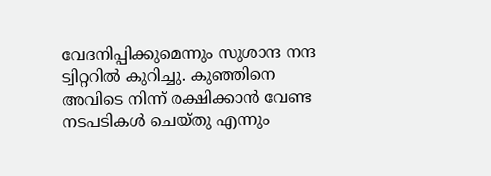വേദനിപ്പിക്കുമെന്നും സുശാന്ദ നന്ദ ട്വിറ്ററിൽ കുറിച്ചു. കുഞ്ഞിനെ അവിടെ നിന്ന് രക്ഷിക്കാൻ വേണ്ട നടപടികൾ ചെയ്തു എന്നും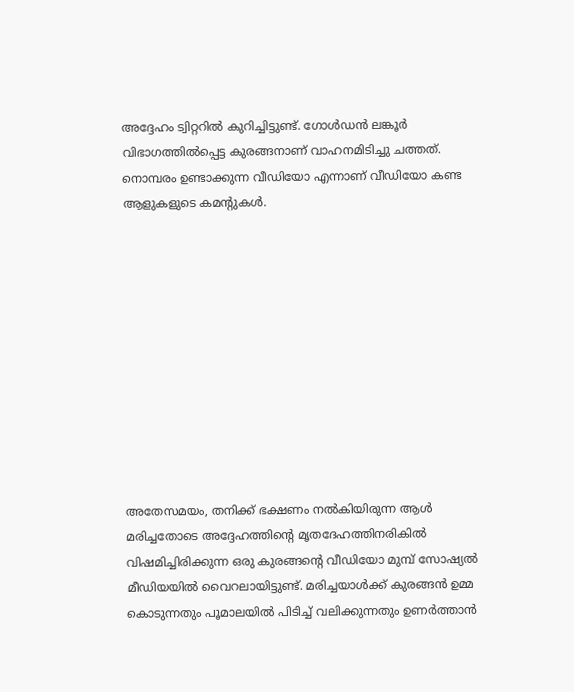അദ്ദേഹം ട്വിറ്ററിൽ കുറിച്ചിട്ടുണ്ട്. ഗോൾഡൻ ലങ്കൂർ വിഭാഗത്തിൽപ്പെട്ട കുരങ്ങനാണ് വാഹനമിടിച്ചു ചത്തത്. നൊമ്പരം ഉണ്ടാക്കുന്ന വീഡിയോ എന്നാണ് വീഡിയോ കണ്ട ആളുകളുടെ കമന്‍റുകള്‍.











അതേസമയം, തനിക്ക് ഭക്ഷണം നല്‍കിയിരുന്ന ആള്‍ മരിച്ചതോടെ അദ്ദേഹത്തിന്റെ മൃതദേഹത്തിനരികില്‍ വിഷമിച്ചിരിക്കുന്ന ഒരു കുരങ്ങന്‍റെ വീഡിയോ മുമ്പ് സോഷ്യല്‍ മീഡിയയില്‍ വൈറലായിട്ടുണ്ട്. മരിച്ചയാള്‍ക്ക് കുരങ്ങന്‍ ഉമ്മ കൊടുന്നതും പൂമാലയില്‍ പിടിച്ച് വലിക്കുന്നതും ഉണര്‍ത്താന്‍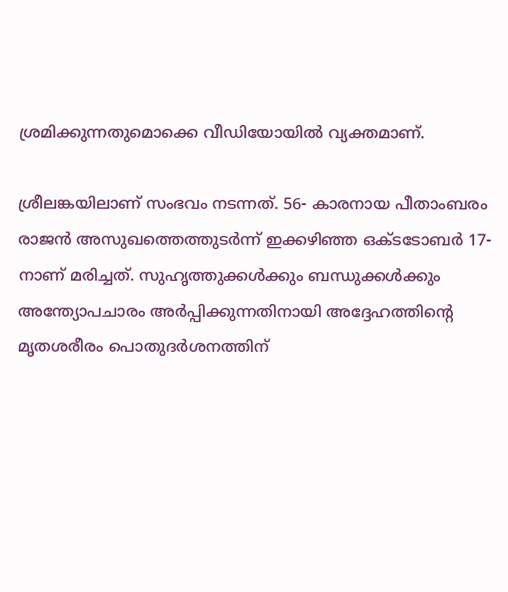ശ്രമിക്കുന്നതുമൊക്കെ വീഡിയോയില്‍ വ്യക്തമാണ്.

ശ്രീലങ്കയിലാണ് സംഭവം നടന്നത്. 56- കാരനായ പീതാംബരം രാജന്‍ അസുഖത്തെത്തുടര്‍ന്ന് ഇക്കഴിഞ്ഞ ഒക്ടടോബര്‍ 17-നാണ് മരിച്ചത്‌. സുഹൃത്തുക്കള്‍ക്കും ബന്ധുക്കള്‍ക്കും അന്ത്യോപചാരം അര്‍പ്പിക്കുന്നതിനായി അദ്ദേഹത്തിന്റെ മൃതശരീരം പൊതുദര്‍ശനത്തിന്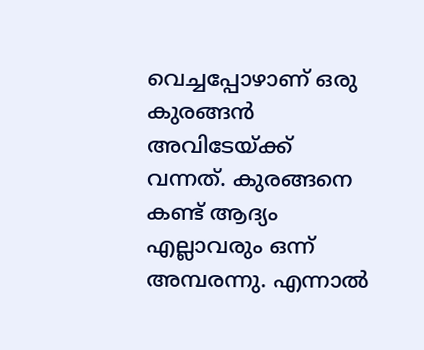വെച്ചപ്പോഴാണ് ഒരു കുരങ്ങന്‍ അവിടേയ്ക്ക് വന്നത്. കുരങ്ങനെ കണ്ട് ആദ്യം എല്ലാവരും ഒന്ന് അമ്പരന്നു. എന്നാല്‍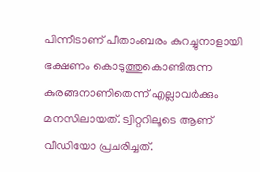പിന്നീടാണ് പീതാംബരം കുറച്ചുനാളായി ഭക്ഷണം കൊടുത്തുകൊണ്ടിരുന്ന കുരങ്ങനാണിതെന്ന് എല്ലാവര്‍ക്കും മനസിലായത്. ട്വിറ്ററിലൂടെ ആണ് വീഡിയോ പ്രചരിച്ചത്.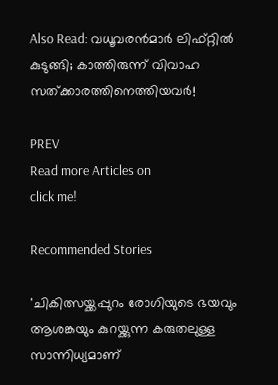Also Read: വധൂവരന്‍മാര്‍ ലിഫ്റ്റില്‍ കുടുങ്ങി; കാത്തിരുന്ന് വിവാഹ സത്ക്കാരത്തിനെത്തിയവര്‍!

PREV
Read more Articles on
click me!

Recommended Stories

'ചികിത്സയ്ക്കപ്പുറം രോഗിയുടെ ഭയവും ആശങ്കയും കുറയ്ക്കുന്ന കരുതലുള്ള സാന്നിധ്യമാണ്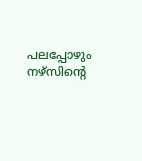പലപ്പോഴും നഴ്സിന്റെ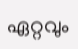ഏറ്റവും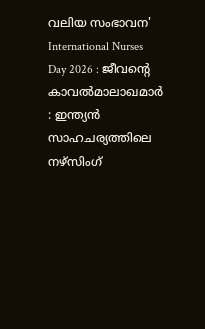വലിയ സംഭാവന'
International Nurses Day 2026 : ജീവന്റെ കാവൽമാലാഖമാർ : ഇന്ത്യൻ സാഹചര്യത്തിലെ നഴ്സിംഗ്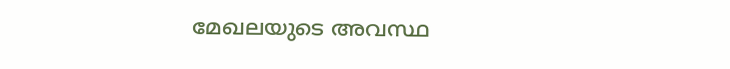മേഖലയുടെ അവസ്ഥ